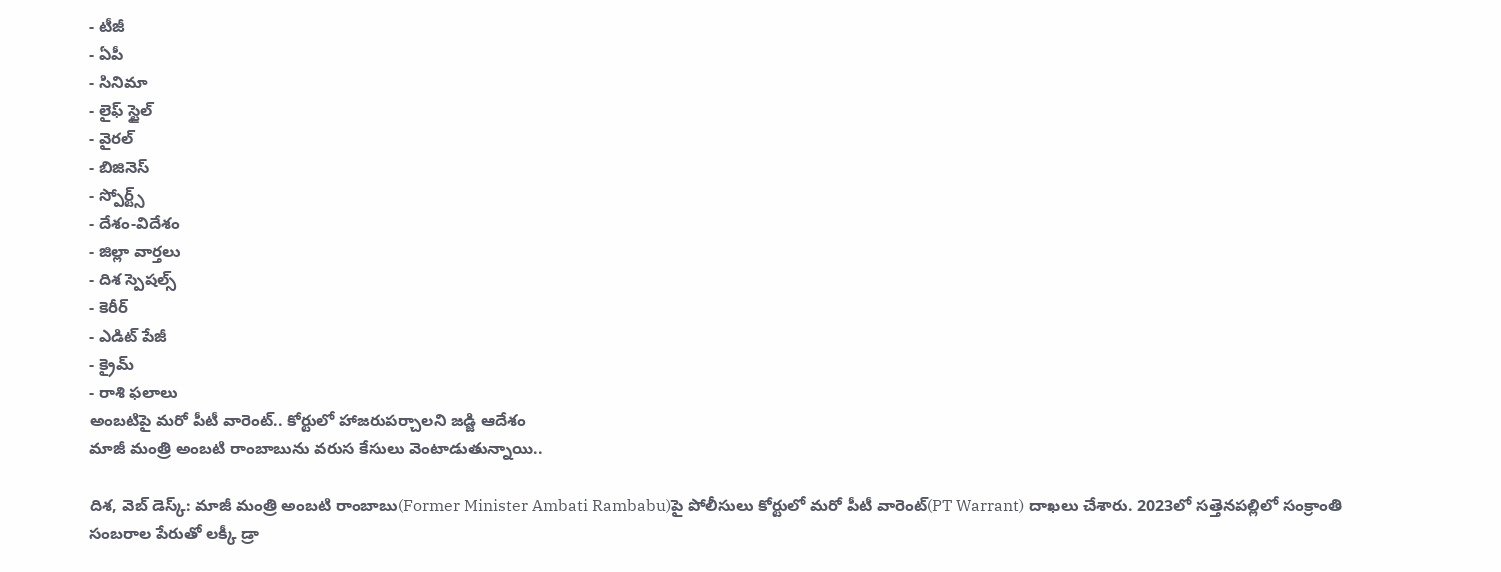- టీజీ
- ఏపీ
- సినిమా
- లైఫ్ స్టైల్
- వైరల్
- బిజినెస్
- స్పోర్ట్స్
- దేశం-విదేశం
- జిల్లా వార్తలు
- దిశ స్పెషల్స్
- కెరీర్
- ఎడిట్ పేజీ
- క్రైమ్
- రాశి ఫలాలు
అంబటిపై మరో పీటీ వారెంట్.. కోర్టులో హాజరుపర్చాలని జడ్జి ఆదేశం
మాజీ మంత్రి అంబటి రాంబాబును వరుస కేసులు వెంటాడుతున్నాయి..

దిశ, వెబ్ డెస్క్: మాజీ మంత్రి అంబటి రాంబాబు(Former Minister Ambati Rambabu)పై పోలీసులు కోర్టులో మరో పీటీ వారెంట్(PT Warrant) దాఖలు చేశారు. 2023లో సత్తెనపల్లిలో సంక్రాంతి సంబరాల పేరుతో లక్కీ డ్రా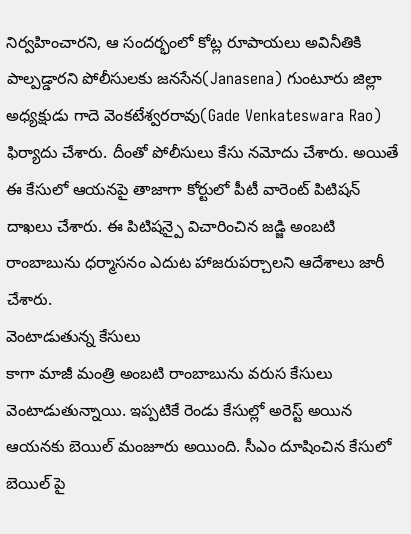నిర్వహించారని, ఆ సందర్భంలో కోట్ల రూపాయలు అవినీతికి పాల్పడ్డారని పోలీసులకు జనసేన(Janasena) గుంటూరు జిల్లా అధ్యక్షుడు గాదె వెంకటేశ్వరరావు(Gade Venkateswara Rao) ఫిర్యాదు చేశారు. దీంతో పోలీసులు కేసు నమోదు చేశారు. అయితే ఈ కేసులో ఆయనపై తాజాగా కోర్టులో పీటీ వారెంట్ పిటిషన్ దాఖలు చేశారు. ఈ పిటిషన్పై విచారించిన జడ్జి అంబటి రాంబాబును ధర్మాసనం ఎదుట హాజరుపర్చాలని ఆదేశాలు జారీ చేశారు.
వెంటాడుతున్న కేసులు
కాగా మాజీ మంత్రి అంబటి రాంబాబును వరుస కేసులు వెంటాడుతున్నాయి. ఇప్పటికే రెండు కేసుల్లో అరెస్ట్ అయిన ఆయనకు బెయిల్ మంజూరు అయింది. సీఎం దూషించిన కేసులో బెయిల్ పై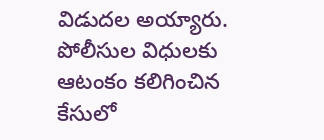విడుదల అయ్యారు. పోలీసుల విధులకు ఆటంకం కలిగించిన కేసులో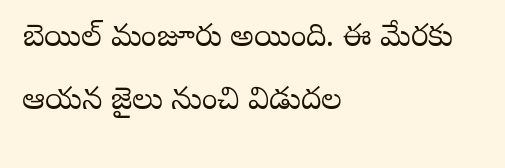బెయిల్ మంజూరు అయింది. ఈ మేరకు ఆయన జైలు నుంచి విడుదల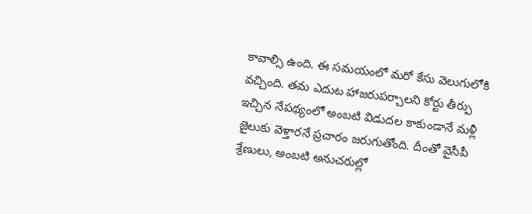కావాల్సి ఉంది. ఈ సమయంలో మరో కేసు వెలుగులోకి వచ్చింది. తమ ఎదుట హాజరుపర్చాలని కోర్టు తీర్పు ఇచ్చిన నేపథ్యంలో అంబటి విడుదల కాకుండానే మళ్లీ జైలుకు వెళ్తారనే ప్రచారం జరుగుతోంది. దీంతో వైసీపీ శ్రేణులు, అంబటి అనుచరుల్లో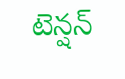టెన్షన్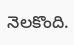నెలకొంది.